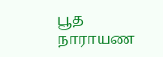பூத நாராயண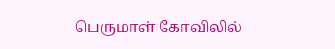பெருமாள் கோவிலில்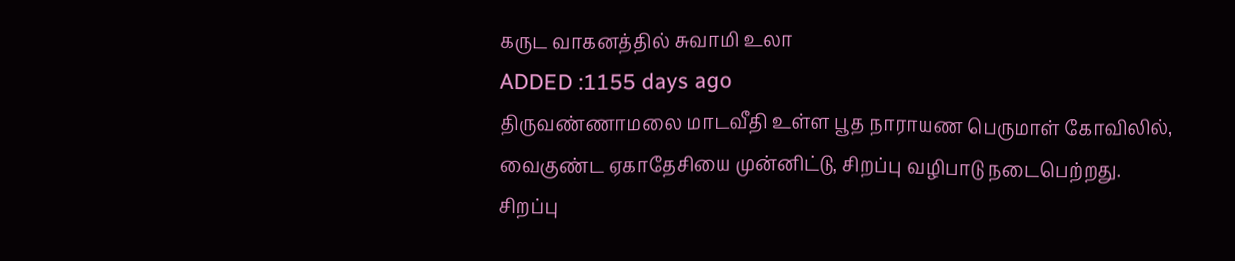கருட வாகனத்தில் சுவாமி உலா
ADDED :1155 days ago
திருவண்ணாமலை மாடவீதி உள்ள பூத நாராயண பெருமாள் கோவிலில், வைகுண்ட ஏகாதேசியை முன்னிட்டு, சிறப்பு வழிபாடு நடைபெற்றது. சிறப்பு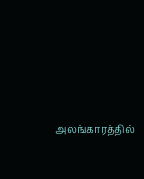அலங்காரத்தில்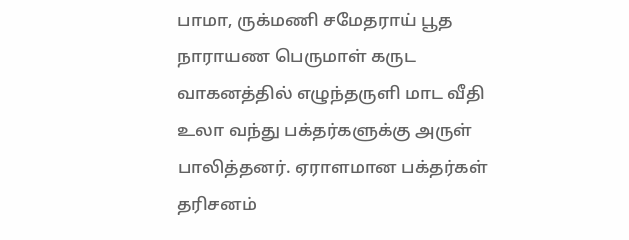பாமா, ருக்மணி சமேதராய் பூத நாராயண பெருமாள் கருட வாகனத்தில் எழுந்தருளி மாட வீதி உலா வந்து பக்தர்களுக்கு அருள் பாலித்தனர். ஏராளமான பக்தர்கள் தரிசனம்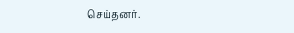செய்தனர்.